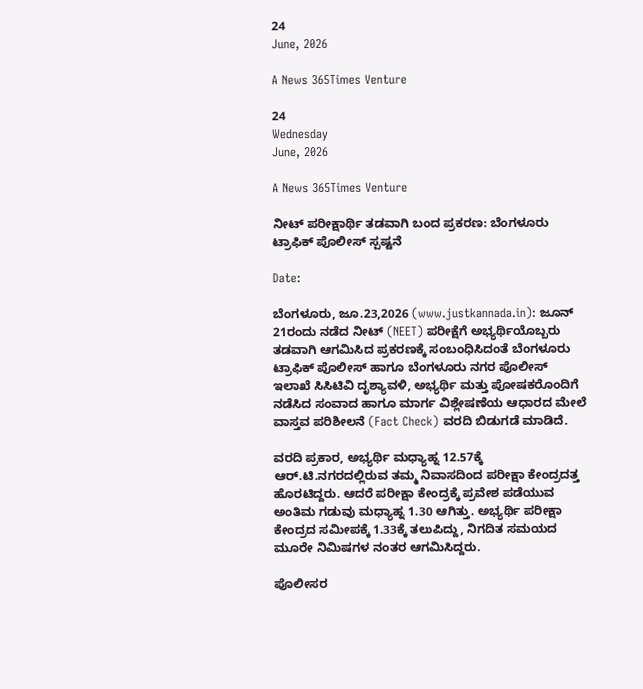24
June, 2026

A News 365Times Venture

24
Wednesday
June, 2026

A News 365Times Venture

ನೀಟ್ ಪರೀಕ್ಷಾರ್ಥಿ ತಡವಾಗಿ ಬಂದ ಪ್ರಕರಣ: ಬೆಂಗಳೂರು ಟ್ರಾಫಿಕ್ ಪೊಲೀಸ್ ಸ್ಪಷ್ಟನೆ

Date:

ಬೆಂಗಳೂರು, ಜೂ.23,2026 (www.justkannada.in): ಜೂನ್ 21ರಂದು ನಡೆದ ನೀಟ್ (NEET) ಪರೀಕ್ಷೆಗೆ ಅಭ್ಯರ್ಥಿಯೊಬ್ಬರು ತಡವಾಗಿ ಆಗಮಿಸಿದ ಪ್ರಕರಣಕ್ಕೆ ಸಂಬಂಧಿಸಿದಂತೆ ಬೆಂಗಳೂರು ಟ್ರಾಫಿಕ್ ಪೊಲೀಸ್ ಹಾಗೂ ಬೆಂಗಳೂರು ನಗರ ಪೊಲೀಸ್ ಇಲಾಖೆ ಸಿಸಿಟಿವಿ ದೃಶ್ಯಾವಳಿ, ಅಭ್ಯರ್ಥಿ ಮತ್ತು ಪೋಷಕರೊಂದಿಗೆ ನಡೆಸಿದ ಸಂವಾದ ಹಾಗೂ ಮಾರ್ಗ ವಿಶ್ಲೇಷಣೆಯ ಆಧಾರದ ಮೇಲೆ ವಾಸ್ತವ ಪರಿಶೀಲನೆ (Fact Check) ವರದಿ ಬಿಡುಗಡೆ ಮಾಡಿದೆ.

ವರದಿ ಪ್ರಕಾರ, ಅಭ್ಯರ್ಥಿ ಮಧ್ಯಾಹ್ನ 12.57ಕ್ಕೆ ಆರ್.ಟಿ.ನಗರದಲ್ಲಿರುವ ತಮ್ಮ ನಿವಾಸದಿಂದ ಪರೀಕ್ಷಾ ಕೇಂದ್ರದತ್ತ ಹೊರಟಿದ್ದರು. ಆದರೆ ಪರೀಕ್ಷಾ ಕೇಂದ್ರಕ್ಕೆ ಪ್ರವೇಶ ಪಡೆಯುವ ಅಂತಿಮ ಗಡುವು ಮಧ್ಯಾಹ್ನ 1.30 ಆಗಿತ್ತು. ಅಭ್ಯರ್ಥಿ ಪರೀಕ್ಷಾ ಕೇಂದ್ರದ ಸಮೀಪಕ್ಕೆ 1.33ಕ್ಕೆ ತಲುಪಿದ್ದು, ನಿಗದಿತ ಸಮಯದ ಮೂರೇ ನಿಮಿಷಗಳ ನಂತರ ಆಗಮಿಸಿದ್ದರು.

ಪೊಲೀಸರ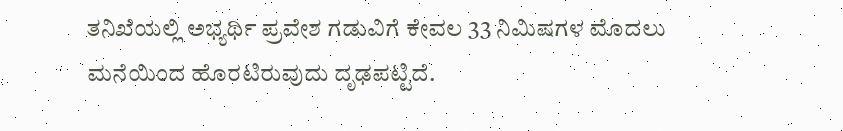ತನಿಖೆಯಲ್ಲಿ ಅಭ್ಯರ್ಥಿ ಪ್ರವೇಶ ಗಡುವಿಗೆ ಕೇವಲ 33 ನಿಮಿಷಗಳ ಮೊದಲು ಮನೆಯಿಂದ ಹೊರಟಿರುವುದು ದೃಢಪಟ್ಟಿದೆ.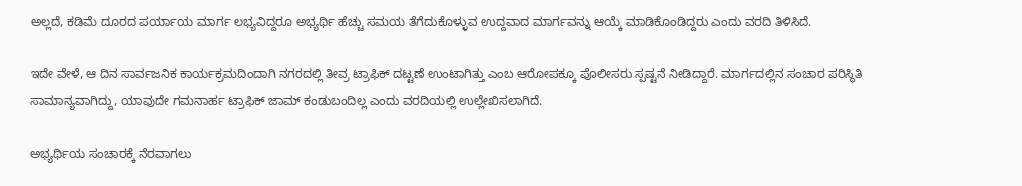ಅಲ್ಲದೆ, ಕಡಿಮೆ ದೂರದ ಪರ್ಯಾಯ ಮಾರ್ಗ ಲಭ್ಯವಿದ್ದರೂ ಅಭ್ಯರ್ಥಿ ಹೆಚ್ಚು ಸಮಯ ತೆಗೆದುಕೊಳ್ಳುವ ಉದ್ದವಾದ ಮಾರ್ಗವನ್ನು ಆಯ್ಕೆ ಮಾಡಿಕೊಂಡಿದ್ದರು ಎಂದು ವರದಿ ತಿಳಿಸಿದೆ.

ಇದೇ ವೇಳೆ, ಆ ದಿನ ಸಾರ್ವಜನಿಕ ಕಾರ್ಯಕ್ರಮದಿಂದಾಗಿ ನಗರದಲ್ಲಿ ತೀವ್ರ ಟ್ರಾಫಿಕ್ ದಟ್ಟಣೆ ಉಂಟಾಗಿತ್ತು ಎಂಬ ಆರೋಪಕ್ಕೂ ಪೊಲೀಸರು ಸ್ಪಷ್ಟನೆ ನೀಡಿದ್ದಾರೆ. ಮಾರ್ಗದಲ್ಲಿನ ಸಂಚಾರ ಪರಿಸ್ಥಿತಿ ಸಾಮಾನ್ಯವಾಗಿದ್ದು, ಯಾವುದೇ ಗಮನಾರ್ಹ ಟ್ರಾಫಿಕ್ ಜಾಮ್ ಕಂಡುಬಂದಿಲ್ಲ ಎಂದು ವರದಿಯಲ್ಲಿ ಉಲ್ಲೇಖಿಸಲಾಗಿದೆ.

ಅಭ್ಯರ್ಥಿಯ ಸಂಚಾರಕ್ಕೆ ನೆರವಾಗಲು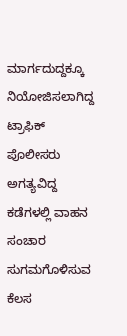ಮಾರ್ಗದುದ್ದಕ್ಕೂ ನಿಯೋಜಿಸಲಾಗಿದ್ದ ಟ್ರಾಫಿಕ್ ಪೊಲೀಸರು ಅಗತ್ಯವಿದ್ದ ಕಡೆಗಳಲ್ಲಿ ವಾಹನ ಸಂಚಾರ ಸುಗಮಗೊಳಿಸುವ ಕೆಲಸ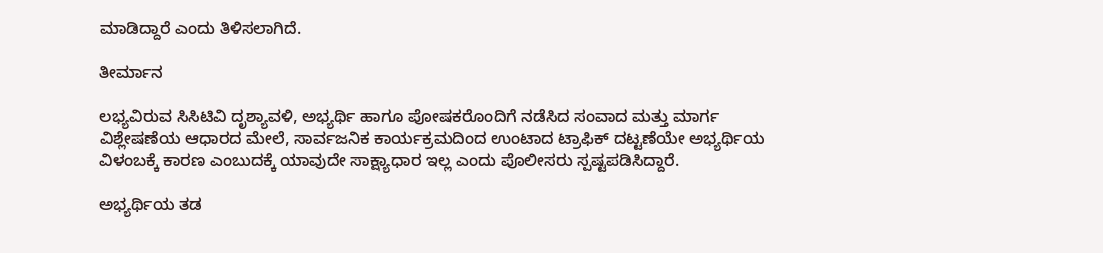ಮಾಡಿದ್ದಾರೆ ಎಂದು ತಿಳಿಸಲಾಗಿದೆ.

ತೀರ್ಮಾನ

ಲಭ್ಯವಿರುವ ಸಿಸಿಟಿವಿ ದೃಶ್ಯಾವಳಿ, ಅಭ್ಯರ್ಥಿ ಹಾಗೂ ಪೋಷಕರೊಂದಿಗೆ ನಡೆಸಿದ ಸಂವಾದ ಮತ್ತು ಮಾರ್ಗ ವಿಶ್ಲೇಷಣೆಯ ಆಧಾರದ ಮೇಲೆ, ಸಾರ್ವಜನಿಕ ಕಾರ್ಯಕ್ರಮದಿಂದ ಉಂಟಾದ ಟ್ರಾಫಿಕ್ ದಟ್ಟಣೆಯೇ ಅಭ್ಯರ್ಥಿಯ ವಿಳಂಬಕ್ಕೆ ಕಾರಣ ಎಂಬುದಕ್ಕೆ ಯಾವುದೇ ಸಾಕ್ಷ್ಯಾಧಾರ ಇಲ್ಲ ಎಂದು ಪೊಲೀಸರು ಸ್ಪಷ್ಟಪಡಿಸಿದ್ದಾರೆ.

ಅಭ್ಯರ್ಥಿಯ ತಡ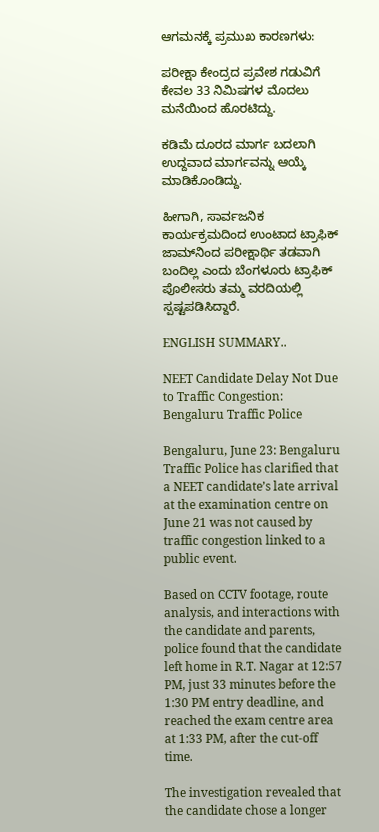ಆಗಮನಕ್ಕೆ ಪ್ರಮುಖ ಕಾರಣಗಳು:

ಪರೀಕ್ಷಾ ಕೇಂದ್ರದ ಪ್ರವೇಶ ಗಡುವಿಗೆ ಕೇವಲ 33 ನಿಮಿಷಗಳ ಮೊದಲು ಮನೆಯಿಂದ ಹೊರಟಿದ್ದು.

ಕಡಿಮೆ ದೂರದ ಮಾರ್ಗ ಬದಲಾಗಿ ಉದ್ದವಾದ ಮಾರ್ಗವನ್ನು ಆಯ್ಕೆ ಮಾಡಿಕೊಂಡಿದ್ದು.

ಹೀಗಾಗಿ, ಸಾರ್ವಜನಿಕ ಕಾರ್ಯಕ್ರಮದಿಂದ ಉಂಟಾದ ಟ್ರಾಫಿಕ್ ಜಾಮ್‌ನಿಂದ ಪರೀಕ್ಷಾರ್ಥಿ ತಡವಾಗಿ ಬಂದಿಲ್ಲ ಎಂದು ಬೆಂಗಳೂರು ಟ್ರಾಫಿಕ್ ಪೊಲೀಸರು ತಮ್ಮ ವರದಿಯಲ್ಲಿ ಸ್ಪಷ್ಟಪಡಿಸಿದ್ದಾರೆ.

ENGLISH SUMMARY..

NEET Candidate Delay Not Due to Traffic Congestion: Bengaluru Traffic Police

Bengaluru, June 23: Bengaluru Traffic Police has clarified that a NEET candidate’s late arrival at the examination centre on June 21 was not caused by traffic congestion linked to a public event.

Based on CCTV footage, route analysis, and interactions with the candidate and parents, police found that the candidate left home in R.T. Nagar at 12:57 PM, just 33 minutes before the 1:30 PM entry deadline, and reached the exam centre area at 1:33 PM, after the cut-off time.

The investigation revealed that the candidate chose a longer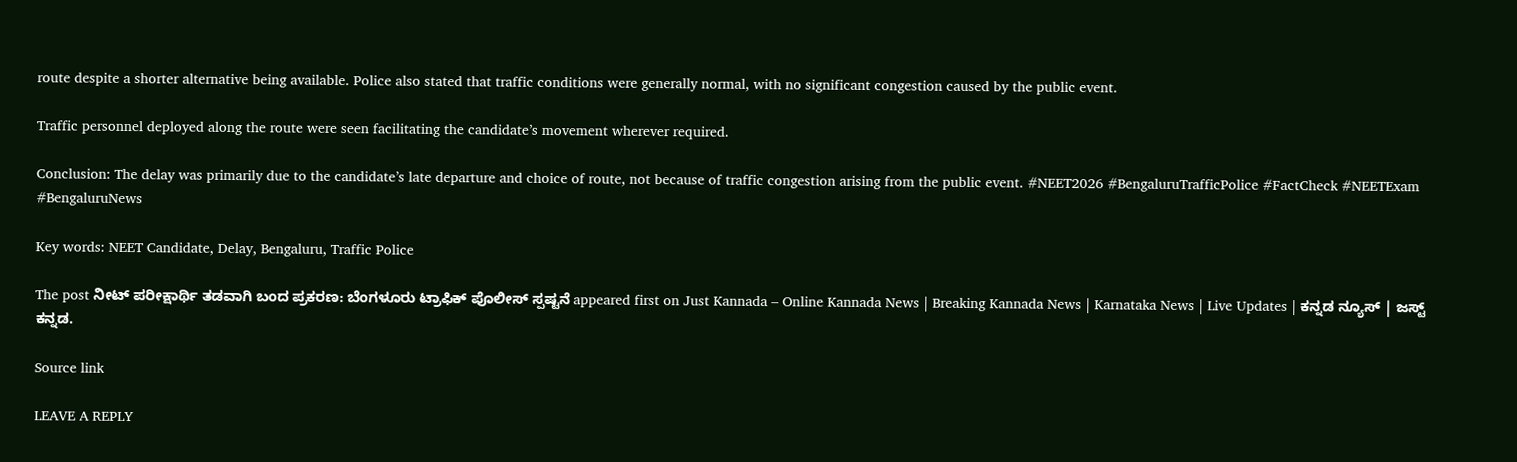route despite a shorter alternative being available. Police also stated that traffic conditions were generally normal, with no significant congestion caused by the public event.

Traffic personnel deployed along the route were seen facilitating the candidate’s movement wherever required.

Conclusion: The delay was primarily due to the candidate’s late departure and choice of route, not because of traffic congestion arising from the public event. #NEET2026 #BengaluruTrafficPolice #FactCheck #NEETExam #BengaluruNews

Key words: NEET Candidate, Delay, Bengaluru, Traffic Police

The post ನೀಟ್ ಪರೀಕ್ಷಾರ್ಥಿ ತಡವಾಗಿ ಬಂದ ಪ್ರಕರಣ: ಬೆಂಗಳೂರು ಟ್ರಾಫಿಕ್ ಪೊಲೀಸ್ ಸ್ಪಷ್ಟನೆ appeared first on Just Kannada – Online Kannada News | Breaking Kannada News | Karnataka News | Live Updates | ಕನ್ನಡ ನ್ಯೂಸ್ | ಜಸ್ಟ್ ಕನ್ನಡ.

Source link

LEAVE A REPLY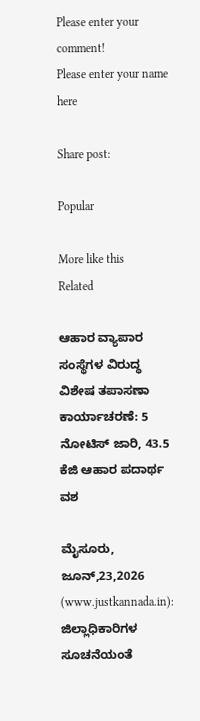Please enter your comment!
Please enter your name here

Share post:

Popular

More like this
Related

ಆಹಾರ ವ್ಯಾಪಾರ ಸಂಸ್ಥೆಗಳ ವಿರುದ್ಧ ವಿಶೇಷ ತಪಾಸಣಾ ಕಾರ್ಯಾಚರಣೆ: 5 ನೋಟಿಸ್ ಜಾರಿ, 43.5 ಕೆಜಿ ಆಹಾರ ಪದಾರ್ಥ ವಶ

ಮೈಸೂರು, ಜೂನ್,23,2026 (www.justkannada.in): ಜಿಲ್ಲಾಧಿಕಾರಿಗಳ ಸೂಚನೆಯಂತೆ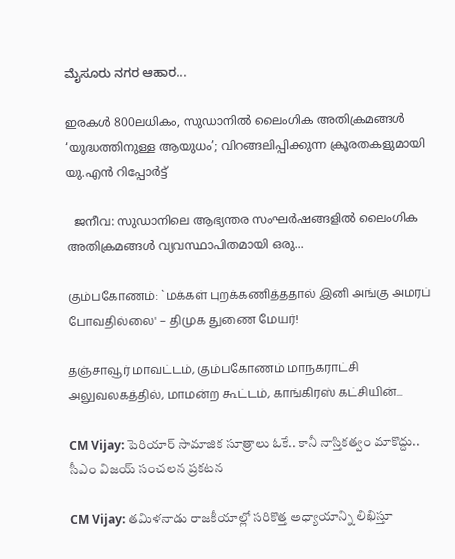ಮೈಸೂರು ನಗರ ಆಹಾರ...

ഇരകള്‍ 800ലധികം, സുഡാനില്‍ ലൈംഗിക അതിക്രമങ്ങള്‍ ‘യുദ്ധത്തിനുള്ള ആയുധം’; വിറങ്ങലിപ്പിക്കുന്ന ക്രൂരതകളുമായി യു.എന്‍ റിപ്പോര്‍ട്ട്

  ജനീവ: സുഡാനിലെ ആഭ്യന്തര സംഘര്‍ഷങ്ങളില്‍ ലൈംഗിക അതിക്രമങ്ങള്‍ വ്യവസ്ഥാപിതമായി ഒരു...

கும்பகோணம்: `மக்கள் புறக்கணித்ததால் இனி அங்கு அமரப் போவதில்லை' – திமுக துணை மேயர்!

தஞ்சாவூர் மாவட்டம், கும்பகோணம் மாநகராட்சி அலுவலகத்தில், மாமன்ற கூட்டம், காங்கிரஸ் கட்சியின்...

CM Vijay: పెరియార్ సామాజిక సూత్రాలు ఓకే.. కానీ నాస్తికత్వం మాకొద్దు.. సీఎం విజయ్ సంచలన ప్రకటన

CM Vijay: తమిళనాడు రాజకీయాల్లో సరికొత్త అధ్యాయాన్ని లిఖిస్తూ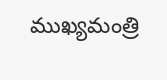ముఖ్యమంత్రి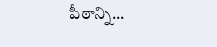పీఠాన్ని...